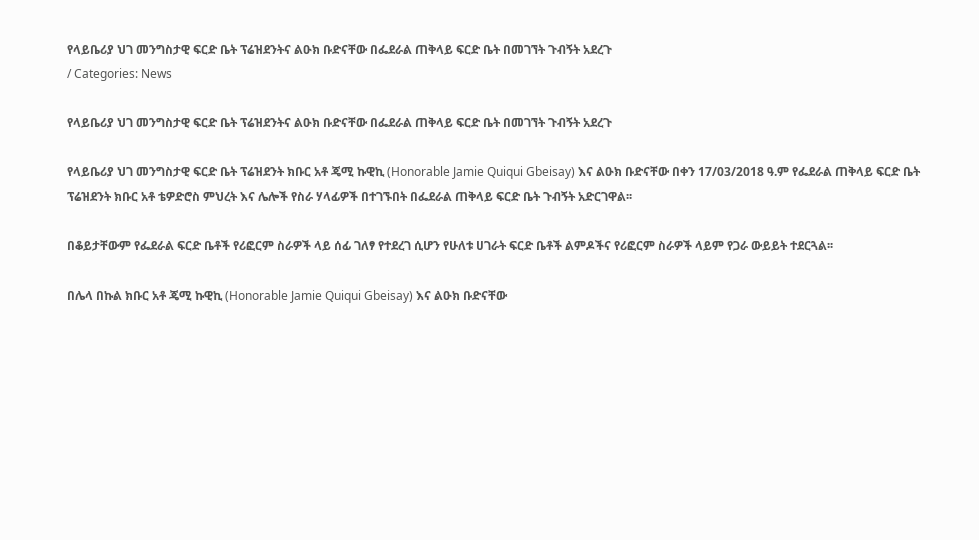የላይቤሪያ ህገ መንግስታዊ ፍርድ ቤት ፕሬዝደንትና ልዑክ ቡድናቸው በፌደራል ጠቅላይ ፍርድ ቤት በመገኘት ጉብኝት አደረጉ
/ Categories: News

የላይቤሪያ ህገ መንግስታዊ ፍርድ ቤት ፕሬዝደንትና ልዑክ ቡድናቸው በፌደራል ጠቅላይ ፍርድ ቤት በመገኘት ጉብኝት አደረጉ

የላይቤሪያ ህገ መንግስታዊ ፍርድ ቤት ፕሬዝደንት ክቡር አቶ ጄሚ ኩዊኪ (Honorable Jamie Quiqui Gbeisay) እና ልዑክ ቡድናቸው በቀን 17/03/2018 ዓ.ም የፌደራል ጠቅላይ ፍርድ ቤት ፕሬዝደንት ክቡር አቶ ቴዎድሮስ ምህረት እና ሌሎች የስራ ሃላፊዎች በተገኙበት በፌደራል ጠቅላይ ፍርድ ቤት ጉብኝት አድርገዋል፡፡

በቆይታቸውም የፌደራል ፍርድ ቤቶች የሪፎርም ስራዎች ላይ ሰፊ ገለፃ የተደረገ ሲሆን የሁለቱ ሀገራት ፍርድ ቤቶች ልምዶችና የሪፎርም ስራዎች ላይም የጋራ ውይይት ተደርጓል፡፡

በሌላ በኩል ክቡር አቶ ጄሚ ኩዊኪ (Honorable Jamie Quiqui Gbeisay) እና ልዑክ ቡድናቸው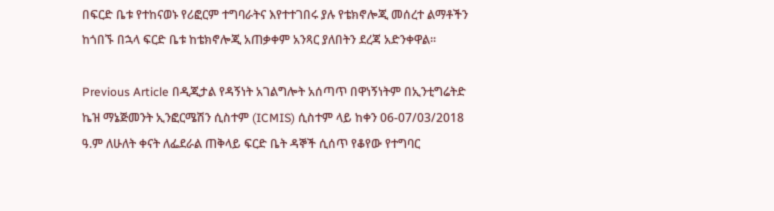በፍርድ ቤቱ የተከናወኑ የሪፎርም ተግባራትና እየተተገበሩ ያሉ የቴክኖሎጂ መሰረተ ልማቶችን ከጎበኙ በኋላ ፍርድ ቤቱ ከቴክኖሎጂ አጠቃቀም አንጻር ያለበትን ደረጃ አድንቀዋል፡፡

Previous Article በዲጂታል የዳኝነት አገልግሎት አሰጣጥ በዋነኝነትም በኢንቲግሬትድ ኬዝ ማኔጅመንት ኢንፎርሜሽን ሲስተም (ICMIS) ሲስተም ላይ ከቀን 06-07/03/2018 ዓ.ም ለሁለት ቀናት ለፌደራል ጠቅላይ ፍርድ ቤት ዳኞች ሲሰጥ የቆየው የተግባር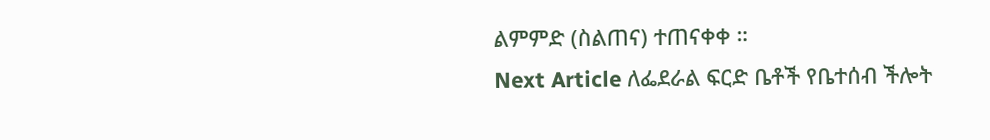ልምምድ (ስልጠና) ተጠናቀቀ ።
Next Article ለፌደራል ፍርድ ቤቶች የቤተሰብ ችሎት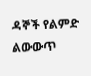ዳኞች የልምድ ልውውጥ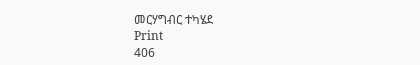መርሃግብር ተካሄደ
Print
406